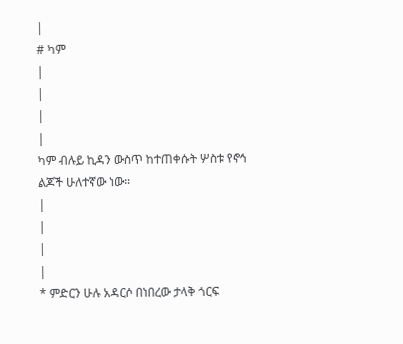|
# ካም
|
|
|
|
ካም ብሉይ ኪዳን ውስጥ ከተጠቀሱት ሦስቱ የኖኅ ልጆች ሁለተኛው ነው።
|
|
|
|
* ምድርን ሁሉ አዳርሶ በነበረው ታላቅ ጎርፍ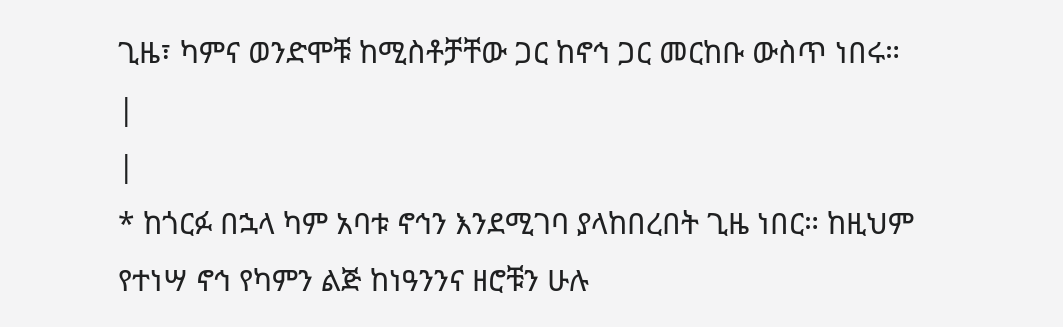ጊዜ፣ ካምና ወንድሞቹ ከሚስቶቻቸው ጋር ከኖኅ ጋር መርከቡ ውስጥ ነበሩ።
|
|
* ከጎርፉ በኋላ ካም አባቱ ኖኅን እንደሚገባ ያላከበረበት ጊዜ ነበር። ከዚህም የተነሣ ኖኅ የካምን ልጅ ከነዓንንና ዘሮቹን ሁሉ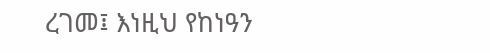ረገመ፤ እነዚህ የከነዓን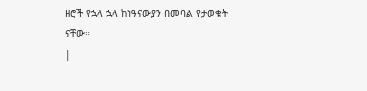ዘሮች የኋላ ኋላ ከነዓናውያን በመባል የታወቁት ናቸው።
|